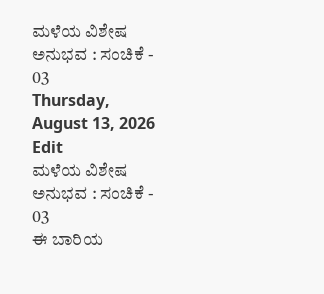ಮಳೆಯ ವಿಶೇಷ ಅನುಭವ : ಸಂಚಿಕೆ - 03
Thursday, August 13, 2026
Edit
ಮಳೆಯ ವಿಶೇಷ ಅನುಭವ : ಸಂಚಿಕೆ - 03
ಈ ಬಾರಿಯ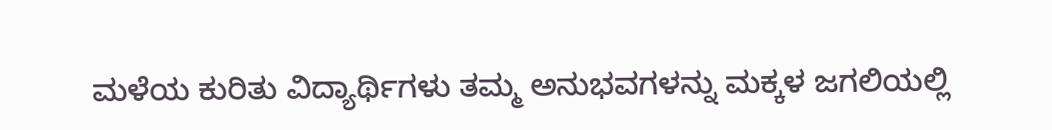ಮಳೆಯ ಕುರಿತು ವಿದ್ಯಾರ್ಥಿಗಳು ತಮ್ಮ ಅನುಭವಗಳನ್ನು ಮಕ್ಕಳ ಜಗಲಿಯಲ್ಲಿ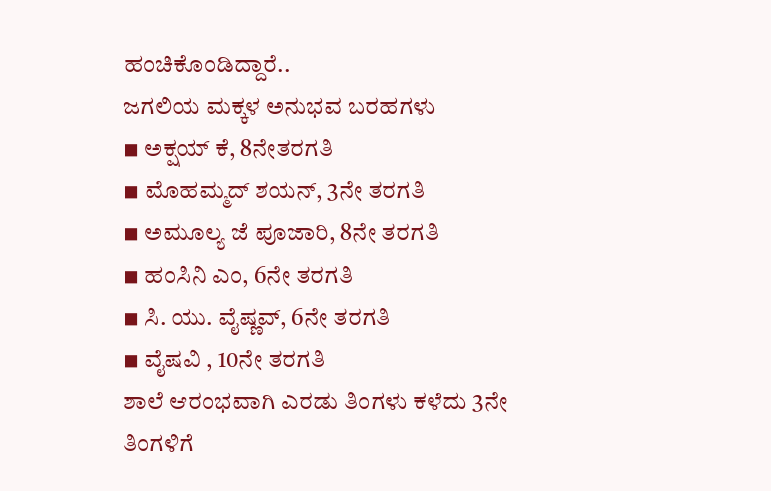ಹಂಚಿಕೊಂಡಿದ್ದಾರೆ..
ಜಗಲಿಯ ಮಕ್ಕಳ ಅನುಭವ ಬರಹಗಳು
◾ ಅಕ್ಷಯ್ ಕೆ, 8ನೇತರಗತಿ
◾ ಮೊಹಮ್ಮದ್ ಶಯನ್, 3ನೇ ತರಗತಿ
◾ ಅಮೂಲ್ಯ ಜೆ ಪೂಜಾರಿ, 8ನೇ ತರಗತಿ
◾ ಹಂಸಿನಿ ಎಂ, 6ನೇ ತರಗತಿ
◾ ಸಿ. ಯು. ವೈಷ್ಣವ್, 6ನೇ ತರಗತಿ
◾ ವೈಷವಿ , 10ನೇ ತರಗತಿ
ಶಾಲೆ ಆರಂಭವಾಗಿ ಎರಡು ತಿಂಗಳು ಕಳೆದು 3ನೇ ತಿಂಗಳಿಗೆ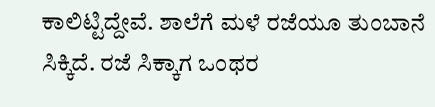ಕಾಲಿಟ್ಟಿದ್ದೇವೆ. ಶಾಲೆಗೆ ಮಳೆ ರಜೆಯೂ ತುಂಬಾನೆ ಸಿಕ್ಕಿದೆ. ರಜೆ ಸಿಕ್ಕಾಗ ಒಂಥರ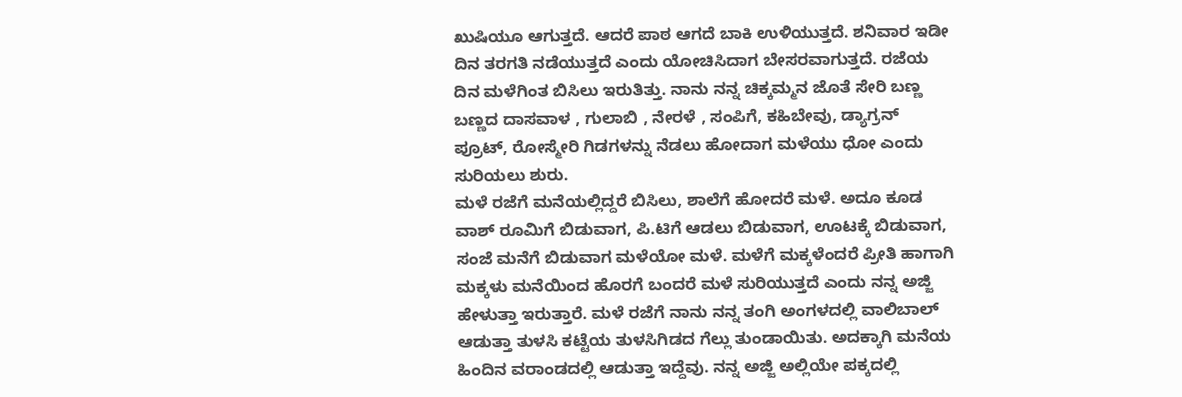ಖುಷಿಯೂ ಆಗುತ್ತದೆ. ಆದರೆ ಪಾಠ ಆಗದೆ ಬಾಕಿ ಉಳಿಯುತ್ತದೆ. ಶನಿವಾರ ಇಡೀ ದಿನ ತರಗತಿ ನಡೆಯುತ್ತದೆ ಎಂದು ಯೋಚಿಸಿದಾಗ ಬೇಸರವಾಗುತ್ತದೆ. ರಜೆಯ ದಿನ ಮಳೆಗಿಂತ ಬಿಸಿಲು ಇರುತಿತ್ತು. ನಾನು ನನ್ನ ಚಿಕ್ಕಮ್ಮನ ಜೊತೆ ಸೇರಿ ಬಣ್ಣ ಬಣ್ಣದ ದಾಸವಾಳ , ಗುಲಾಬಿ , ನೇರಳೆ , ಸಂಪಿಗೆ, ಕಹಿಬೇವು, ಡ್ಯಾಗ್ರನ್ ಪ್ರೂಟ್, ರೋಸ್ಮೇರಿ ಗಿಡಗಳನ್ನು ನೆಡಲು ಹೋದಾಗ ಮಳೆಯು ಧೋ ಎಂದು ಸುರಿಯಲು ಶುರು.
ಮಳೆ ರಜೆಗೆ ಮನೆಯಲ್ಲಿದ್ದರೆ ಬಿಸಿಲು, ಶಾಲೆಗೆ ಹೋದರೆ ಮಳೆ. ಅದೂ ಕೂಡ ವಾಶ್ ರೂಮಿಗೆ ಬಿಡುವಾಗ, ಪಿ.ಟಿಗೆ ಆಡಲು ಬಿಡುವಾಗ, ಊಟಕ್ಕೆ ಬಿಡುವಾಗ, ಸಂಜೆ ಮನೆಗೆ ಬಿಡುವಾಗ ಮಳೆಯೋ ಮಳೆ. ಮಳೆಗೆ ಮಕ್ಕಳೆಂದರೆ ಪ್ರೀತಿ ಹಾಗಾಗಿ ಮಕ್ಕಳು ಮನೆಯಿಂದ ಹೊರಗೆ ಬಂದರೆ ಮಳೆ ಸುರಿಯುತ್ತದೆ ಎಂದು ನನ್ನ ಅಜ್ಜಿ ಹೇಳುತ್ತಾ ಇರುತ್ತಾರೆ. ಮಳೆ ರಜೆಗೆ ನಾನು ನನ್ನ ತಂಗಿ ಅಂಗಳದಲ್ಲಿ ವಾಲಿಬಾಲ್ ಆಡುತ್ತಾ ತುಳಸಿ ಕಟ್ಟೆಯ ತುಳಸಿಗಿಡದ ಗೆಲ್ಲು ತುಂಡಾಯಿತು. ಅದಕ್ಕಾಗಿ ಮನೆಯ ಹಿಂದಿನ ವರಾಂಡದಲ್ಲಿ ಆಡುತ್ತಾ ಇದ್ದೆವು. ನನ್ನ ಅಜ್ಜಿ ಅಲ್ಲಿಯೇ ಪಕ್ಕದಲ್ಲಿ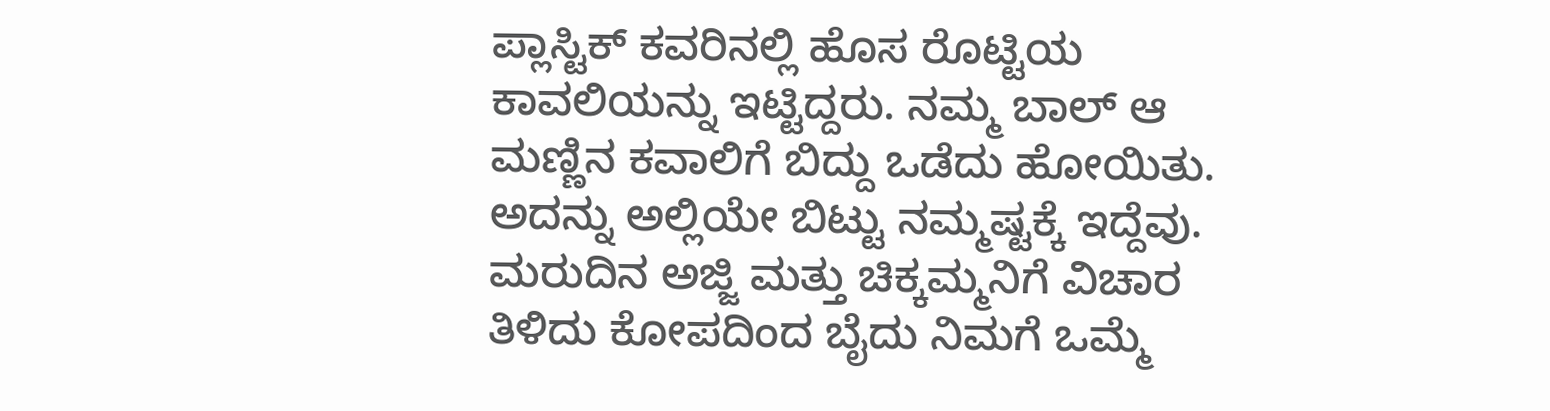ಪ್ಲಾಸ್ಟಿಕ್ ಕವರಿನಲ್ಲಿ ಹೊಸ ರೊಟ್ಟಿಯ ಕಾವಲಿಯನ್ನು ಇಟ್ಟಿದ್ದರು. ನಮ್ಮ ಬಾಲ್ ಆ ಮಣ್ಣಿನ ಕವಾಲಿಗೆ ಬಿದ್ದು ಒಡೆದು ಹೋಯಿತು. ಅದನ್ನು ಅಲ್ಲಿಯೇ ಬಿಟ್ಟು ನಮ್ಮಷ್ಟಕ್ಕೆ ಇದ್ದೆವು. ಮರುದಿನ ಅಜ್ಜಿ ಮತ್ತು ಚಿಕ್ಕಮ್ಮನಿಗೆ ವಿಚಾರ ತಿಳಿದು ಕೋಪದಿಂದ ಬೈದು ನಿಮಗೆ ಒಮ್ಮೆ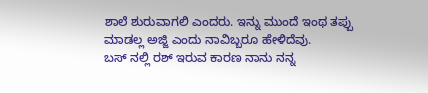ಶಾಲೆ ಶುರುವಾಗಲಿ ಎಂದರು. ಇನ್ನು ಮುಂದೆ ಇಂಥ ತಪ್ಪು ಮಾಡಲ್ಲ ಅಜ್ಜಿ ಎಂದು ನಾವಿಬ್ಬರೂ ಹೇಳಿದೆವು.
ಬಸ್ ನಲ್ಲಿ ರಶ್ ಇರುವ ಕಾರಣ ನಾನು ನನ್ನ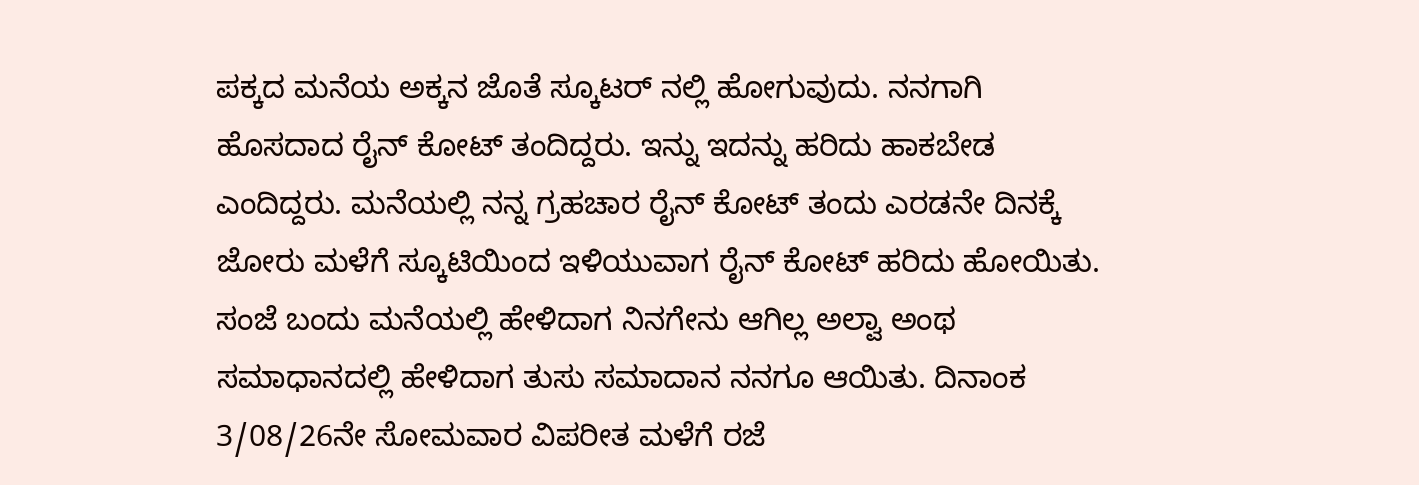ಪಕ್ಕದ ಮನೆಯ ಅಕ್ಕನ ಜೊತೆ ಸ್ಕೂಟರ್ ನಲ್ಲಿ ಹೋಗುವುದು. ನನಗಾಗಿ ಹೊಸದಾದ ರೈನ್ ಕೋಟ್ ತಂದಿದ್ದರು. ಇನ್ನು ಇದನ್ನು ಹರಿದು ಹಾಕಬೇಡ ಎಂದಿದ್ದರು. ಮನೆಯಲ್ಲಿ ನನ್ನ ಗ್ರಹಚಾರ ರೈನ್ ಕೋಟ್ ತಂದು ಎರಡನೇ ದಿನಕ್ಕೆ ಜೋರು ಮಳೆಗೆ ಸ್ಕೂಟಿಯಿಂದ ಇಳಿಯುವಾಗ ರೈನ್ ಕೋಟ್ ಹರಿದು ಹೋಯಿತು. ಸಂಜೆ ಬಂದು ಮನೆಯಲ್ಲಿ ಹೇಳಿದಾಗ ನಿನಗೇನು ಆಗಿಲ್ಲ ಅಲ್ವಾ ಅಂಥ ಸಮಾಧಾನದಲ್ಲಿ ಹೇಳಿದಾಗ ತುಸು ಸಮಾದಾನ ನನಗೂ ಆಯಿತು. ದಿನಾಂಕ 3/08/26ನೇ ಸೋಮವಾರ ವಿಪರೀತ ಮಳೆಗೆ ರಜೆ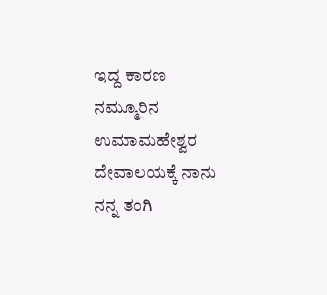ಇದ್ದ ಕಾರಣ ನಮ್ಮೂರಿನ ಉಮಾಮಹೇಶ್ವರ ದೇವಾಲಯಕ್ಕೆ ನಾನು ನನ್ನ ತಂಗಿ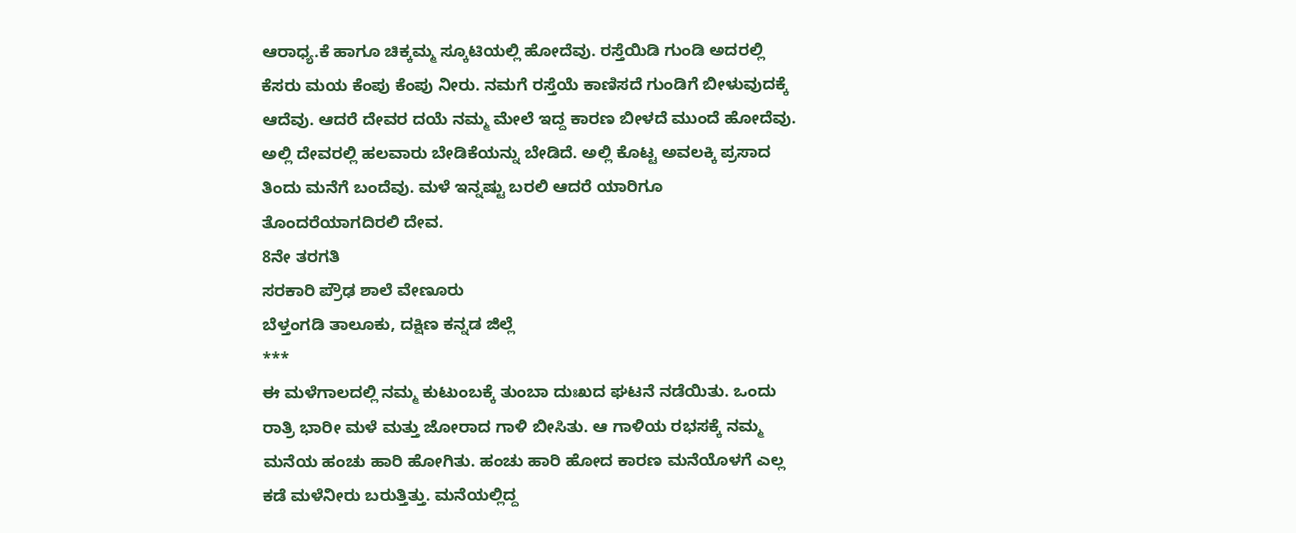ಆರಾಧ್ಯ.ಕೆ ಹಾಗೂ ಚಿಕ್ಕಮ್ಮ ಸ್ಕೂಟಿಯಲ್ಲಿ ಹೋದೆವು. ರಸ್ತೆಯಿಡಿ ಗುಂಡಿ ಅದರಲ್ಲಿ ಕೆಸರು ಮಯ ಕೆಂಪು ಕೆಂಪು ನೀರು. ನಮಗೆ ರಸ್ತೆಯೆ ಕಾಣಿಸದೆ ಗುಂಡಿಗೆ ಬೀಳುವುದಕ್ಕೆ ಆದೆವು. ಆದರೆ ದೇವರ ದಯೆ ನಮ್ಮ ಮೇಲೆ ಇದ್ದ ಕಾರಣ ಬೀಳದೆ ಮುಂದೆ ಹೋದೆವು. ಅಲ್ಲಿ ದೇವರಲ್ಲಿ ಹಲವಾರು ಬೇಡಿಕೆಯನ್ನು ಬೇಡಿದೆ. ಅಲ್ಲಿ ಕೊಟ್ಟ ಅವಲಕ್ಕಿ ಪ್ರಸಾದ ತಿಂದು ಮನೆಗೆ ಬಂದೆವು. ಮಳೆ ಇನ್ನಷ್ಟು ಬರಲಿ ಆದರೆ ಯಾರಿಗೂ ತೊಂದರೆಯಾಗದಿರಲಿ ದೇವ.
8ನೇ ತರಗತಿ
ಸರಕಾರಿ ಪ್ರೌಢ ಶಾಲೆ ವೇಣೂರು
ಬೆಳ್ತಂಗಡಿ ತಾಲೂಕು, ದಕ್ಷಿಣ ಕನ್ನಡ ಜಿಲ್ಲೆ
***
ಈ ಮಳೆಗಾಲದಲ್ಲಿ ನಮ್ಮ ಕುಟುಂಬಕ್ಕೆ ತುಂಬಾ ದುಃಖದ ಘಟನೆ ನಡೆಯಿತು. ಒಂದು ರಾತ್ರಿ ಭಾರೀ ಮಳೆ ಮತ್ತು ಜೋರಾದ ಗಾಳಿ ಬೀಸಿತು. ಆ ಗಾಳಿಯ ರಭಸಕ್ಕೆ ನಮ್ಮ ಮನೆಯ ಹಂಚು ಹಾರಿ ಹೋಗಿತು. ಹಂಚು ಹಾರಿ ಹೋದ ಕಾರಣ ಮನೆಯೊಳಗೆ ಎಲ್ಲ ಕಡೆ ಮಳೆನೀರು ಬರುತ್ತಿತ್ತು. ಮನೆಯಲ್ಲಿದ್ದ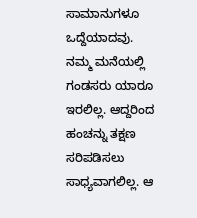ಸಾಮಾನುಗಳೂ ಒದ್ದೆಯಾದವು.
ನಮ್ಮ ಮನೆಯಲ್ಲಿ ಗಂಡಸರು ಯಾರೂ ಇರಲಿಲ್ಲ. ಆದ್ದರಿಂದ ಹಂಚನ್ನು ತಕ್ಷಣ ಸರಿಪಡಿಸಲು ಸಾಧ್ಯವಾಗಲಿಲ್ಲ. ಆ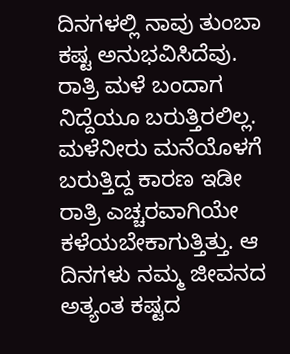ದಿನಗಳಲ್ಲಿ ನಾವು ತುಂಬಾ ಕಷ್ಟ ಅನುಭವಿಸಿದೆವು. ರಾತ್ರಿ ಮಳೆ ಬಂದಾಗ ನಿದ್ದೆಯೂ ಬರುತ್ತಿರಲಿಲ್ಲ. ಮಳೆನೀರು ಮನೆಯೊಳಗೆ ಬರುತ್ತಿದ್ದ ಕಾರಣ ಇಡೀ ರಾತ್ರಿ ಎಚ್ಚರವಾಗಿಯೇ ಕಳೆಯಬೇಕಾಗುತ್ತಿತ್ತು. ಆ ದಿನಗಳು ನಮ್ಮ ಜೀವನದ ಅತ್ಯಂತ ಕಷ್ಟದ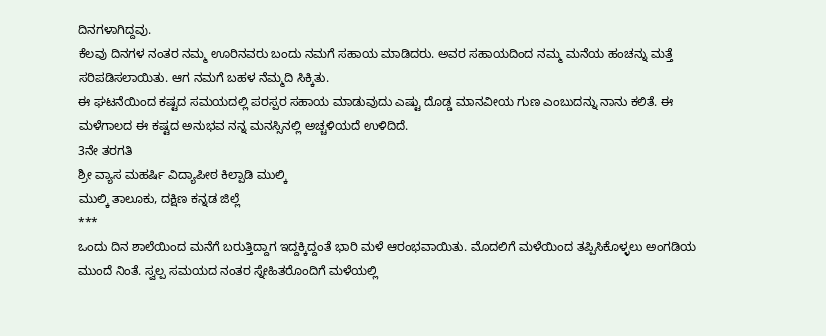ದಿನಗಳಾಗಿದ್ದವು.
ಕೆಲವು ದಿನಗಳ ನಂತರ ನಮ್ಮ ಊರಿನವರು ಬಂದು ನಮಗೆ ಸಹಾಯ ಮಾಡಿದರು. ಅವರ ಸಹಾಯದಿಂದ ನಮ್ಮ ಮನೆಯ ಹಂಚನ್ನು ಮತ್ತೆ ಸರಿಪಡಿಸಲಾಯಿತು. ಆಗ ನಮಗೆ ಬಹಳ ನೆಮ್ಮದಿ ಸಿಕ್ಕಿತು.
ಈ ಘಟನೆಯಿಂದ ಕಷ್ಟದ ಸಮಯದಲ್ಲಿ ಪರಸ್ಪರ ಸಹಾಯ ಮಾಡುವುದು ಎಷ್ಟು ದೊಡ್ಡ ಮಾನವೀಯ ಗುಣ ಎಂಬುದನ್ನು ನಾನು ಕಲಿತೆ. ಈ ಮಳೆಗಾಲದ ಈ ಕಷ್ಟದ ಅನುಭವ ನನ್ನ ಮನಸ್ಸಿನಲ್ಲಿ ಅಚ್ಚಳಿಯದೆ ಉಳಿದಿದೆ.
3ನೇ ತರಗತಿ
ಶ್ರೀ ವ್ಯಾಸ ಮಹರ್ಷಿ ವಿದ್ಯಾಪೀಠ ಕಿಲ್ಪಾಡಿ ಮುಲ್ಕಿ
ಮುಲ್ಕಿ ತಾಲೂಕು, ದಕ್ಷಿಣ ಕನ್ನಡ ಜಿಲ್ಲೆ
***
ಒಂದು ದಿನ ಶಾಲೆಯಿಂದ ಮನೆಗೆ ಬರುತ್ತಿದ್ದಾಗ ಇದ್ದಕ್ಕಿದ್ದಂತೆ ಭಾರಿ ಮಳೆ ಆರಂಭವಾಯಿತು. ಮೊದಲಿಗೆ ಮಳೆಯಿಂದ ತಪ್ಪಿಸಿಕೊಳ್ಳಲು ಅಂಗಡಿಯ ಮುಂದೆ ನಿಂತೆ. ಸ್ವಲ್ಪ ಸಮಯದ ನಂತರ ಸ್ನೇಹಿತರೊಂದಿಗೆ ಮಳೆಯಲ್ಲಿ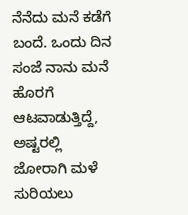ನೆನೆದು ಮನೆ ಕಡೆಗೆ ಬಂದೆ. ಒಂದು ದಿನ ಸಂಜೆ ನಾನು ಮನೆ ಹೊರಗೆ ಆಟವಾಡುತ್ತಿದ್ದೆ, ಅಷ್ಟರಲ್ಲಿ ಜೋರಾಗಿ ಮಳೆ ಸುರಿಯಲು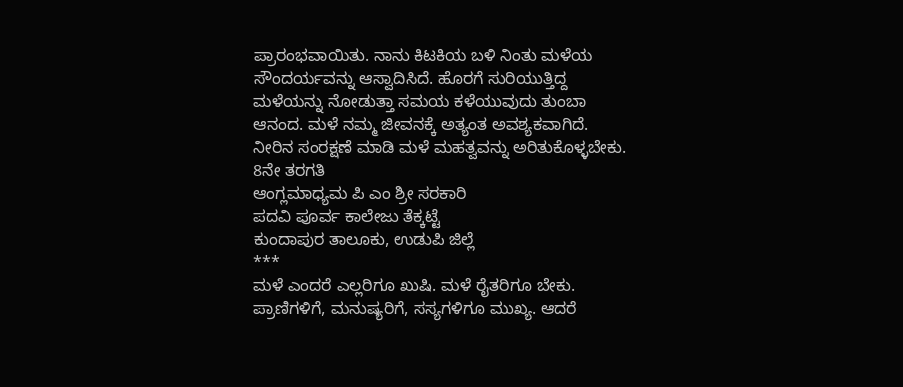ಪ್ರಾರಂಭವಾಯಿತು. ನಾನು ಕಿಟಕಿಯ ಬಳಿ ನಿಂತು ಮಳೆಯ ಸೌಂದರ್ಯವನ್ನು ಆಸ್ವಾದಿಸಿದೆ. ಹೊರಗೆ ಸುರಿಯುತ್ತಿದ್ದ ಮಳೆಯನ್ನು ನೋಡುತ್ತಾ ಸಮಯ ಕಳೆಯುವುದು ತುಂಬಾ ಆನಂದ. ಮಳೆ ನಮ್ಮ ಜೀವನಕ್ಕೆ ಅತ್ಯಂತ ಅವಶ್ಯಕವಾಗಿದೆ. ನೀರಿನ ಸಂರಕ್ಷಣೆ ಮಾಡಿ ಮಳೆ ಮಹತ್ವವನ್ನು ಅರಿತುಕೊಳ್ಳಬೇಕು.
8ನೇ ತರಗತಿ
ಆಂಗ್ಲಮಾಧ್ಯಮ ಪಿ ಎಂ ಶ್ರೀ ಸರಕಾರಿ
ಪದವಿ ಪೂರ್ವ ಕಾಲೇಜು ತೆಕ್ಕಟ್ಟೆ
ಕುಂದಾಪುರ ತಾಲೂಕು, ಉಡುಪಿ ಜಿಲ್ಲೆ
***
ಮಳೆ ಎಂದರೆ ಎಲ್ಲರಿಗೂ ಖುಷಿ. ಮಳೆ ರೈತರಿಗೂ ಬೇಕು. ಪ್ರಾಣಿಗಳಿಗೆ, ಮನುಷ್ಯರಿಗೆ, ಸಸ್ಯಗಳಿಗೂ ಮುಖ್ಯ. ಆದರೆ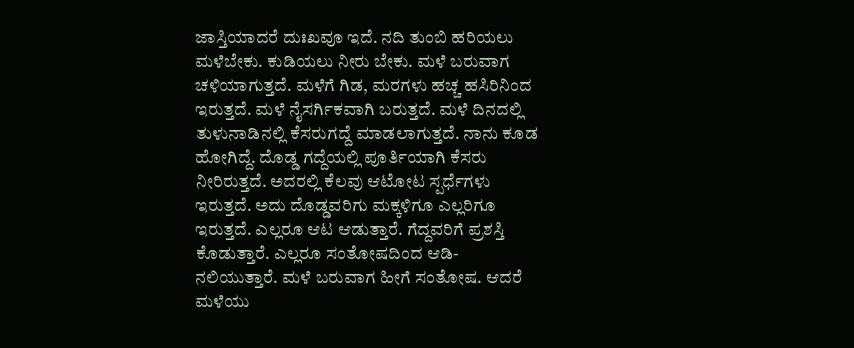ಜಾಸ್ತಿಯಾದರೆ ದುಃಖವೂ ಇದೆ. ನದಿ ತುಂಬಿ ಹರಿಯಲು ಮಳೆಬೇಕು. ಕುಡಿಯಲು ನೀರು ಬೇಕು. ಮಳೆ ಬರುವಾಗ ಚಳಿಯಾಗುತ್ತದೆ. ಮಳೆಗೆ ಗಿಡ, ಮರಗಳು ಹಚ್ಚ ಹಸಿರಿನಿಂದ ಇರುತ್ತದೆ. ಮಳೆ ನೈಸರ್ಗಿಕವಾಗಿ ಬರುತ್ತದೆ. ಮಳೆ ದಿನದಲ್ಲಿ ತುಳುನಾಡಿನಲ್ಲಿ ಕೆಸರುಗದ್ದೆ ಮಾಡಲಾಗುತ್ತದೆ. ನಾನು ಕೂಡ ಹೋಗಿದ್ದೆ. ದೊಡ್ಡ ಗದ್ದೆಯಲ್ಲಿ ಪೂರ್ತಿಯಾಗಿ ಕೆಸರು ನೀರಿರುತ್ತದೆ. ಅದರಲ್ಲಿ ಕೆಲವು ಆಟೋಟ ಸ್ಪರ್ಧೆಗಳು ಇರುತ್ತದೆ. ಅದು ದೊಡ್ಡವರಿಗು ಮಕ್ಕಳಿಗೂ ಎಲ್ಲರಿಗೂ ಇರುತ್ತದೆ. ಎಲ್ಲರೂ ಆಟ ಆಡುತ್ತಾರೆ. ಗೆದ್ದವರಿಗೆ ಪ್ರಶಸ್ತಿ ಕೊಡುತ್ತಾರೆ. ಎಲ್ಲರೂ ಸಂತೋಷದಿಂದ ಆಡಿ- ನಲಿಯುತ್ತಾರೆ. ಮಳೆ ಬರುವಾಗ ಹೀಗೆ ಸಂತೋಷ. ಆದರೆ ಮಳೆಯು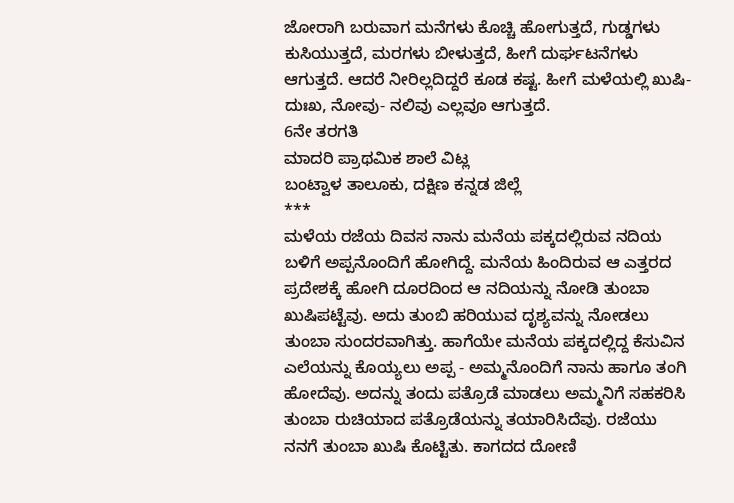ಜೋರಾಗಿ ಬರುವಾಗ ಮನೆಗಳು ಕೊಚ್ಚಿ ಹೋಗುತ್ತದೆ, ಗುಡ್ಡಗಳು ಕುಸಿಯುತ್ತದೆ, ಮರಗಳು ಬೀಳುತ್ತದೆ, ಹೀಗೆ ದುರ್ಘಟನೆಗಳು ಆಗುತ್ತದೆ. ಆದರೆ ನೀರಿಲ್ಲದಿದ್ದರೆ ಕೂಡ ಕಷ್ಟ. ಹೀಗೆ ಮಳೆಯಲ್ಲಿ ಖುಷಿ- ದುಃಖ, ನೋವು- ನಲಿವು ಎಲ್ಲವೂ ಆಗುತ್ತದೆ.
6ನೇ ತರಗತಿ
ಮಾದರಿ ಪ್ರಾಥಮಿಕ ಶಾಲೆ ವಿಟ್ಲ
ಬಂಟ್ವಾಳ ತಾಲೂಕು, ದಕ್ಷಿಣ ಕನ್ನಡ ಜಿಲ್ಲೆ
***
ಮಳೆಯ ರಜೆಯ ದಿವಸ ನಾನು ಮನೆಯ ಪಕ್ಕದಲ್ಲಿರುವ ನದಿಯ ಬಳಿಗೆ ಅಪ್ಪನೊಂದಿಗೆ ಹೋಗಿದ್ದೆ. ಮನೆಯ ಹಿಂದಿರುವ ಆ ಎತ್ತರದ ಪ್ರದೇಶಕ್ಕೆ ಹೋಗಿ ದೂರದಿಂದ ಆ ನದಿಯನ್ನು ನೋಡಿ ತುಂಬಾ ಖುಷಿಪಟ್ಟೆವು. ಅದು ತುಂಬಿ ಹರಿಯುವ ದೃಶ್ಯವನ್ನು ನೋಡಲು ತುಂಬಾ ಸುಂದರವಾಗಿತ್ತು. ಹಾಗೆಯೇ ಮನೆಯ ಪಕ್ಕದಲ್ಲಿದ್ದ ಕೆಸುವಿನ ಎಲೆಯನ್ನು ಕೊಯ್ಯಲು ಅಪ್ಪ - ಅಮ್ಮನೊಂದಿಗೆ ನಾನು ಹಾಗೂ ತಂಗಿ ಹೋದೆವು. ಅದನ್ನು ತಂದು ಪತ್ರೊಡೆ ಮಾಡಲು ಅಮ್ಮನಿಗೆ ಸಹಕರಿಸಿ ತುಂಬಾ ರುಚಿಯಾದ ಪತ್ರೊಡೆಯನ್ನು ತಯಾರಿಸಿದೆವು. ರಜೆಯು ನನಗೆ ತುಂಬಾ ಖುಷಿ ಕೊಟ್ಟಿತು. ಕಾಗದದ ದೋಣಿ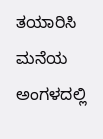ತಯಾರಿಸಿ ಮನೆಯ ಅಂಗಳದಲ್ಲಿ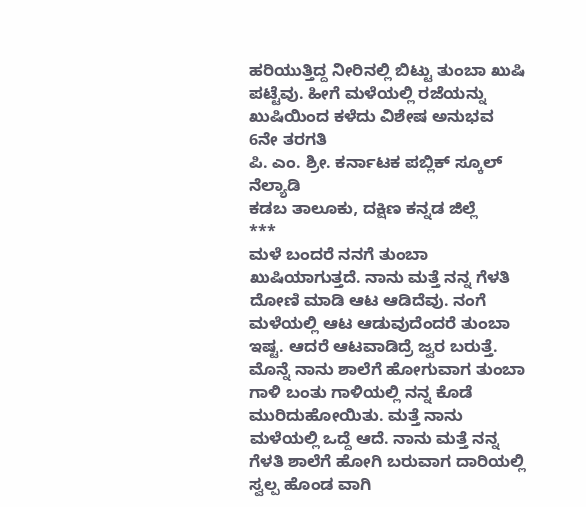ಹರಿಯುತ್ತಿದ್ದ ನೀರಿನಲ್ಲಿ ಬಿಟ್ಟು ತುಂಬಾ ಖುಷಿ ಪಟ್ಟೆವು. ಹೀಗೆ ಮಳೆಯಲ್ಲಿ ರಜೆಯನ್ನು ಖುಷಿಯಿಂದ ಕಳೆದು ವಿಶೇಷ ಅನುಭವ
6ನೇ ತರಗತಿ
ಪಿ. ಎಂ. ಶ್ರೀ. ಕರ್ನಾಟಕ ಪಬ್ಲಿಕ್ ಸ್ಕೂಲ್ ನೆಲ್ಯಾಡಿ
ಕಡಬ ತಾಲೂಕು, ದಕ್ಷಿಣ ಕನ್ನಡ ಜಿಲ್ಲೆ
***
ಮಳೆ ಬಂದರೆ ನನಗೆ ತುಂಬಾ ಖುಷಿಯಾಗುತ್ತದೆ. ನಾನು ಮತ್ತೆ ನನ್ನ ಗೆಳತಿ ದೋಣಿ ಮಾಡಿ ಆಟ ಆಡಿದೆವು. ನಂಗೆ ಮಳೆಯಲ್ಲಿ ಆಟ ಆಡುವುದೆಂದರೆ ತುಂಬಾ ಇಷ್ಟ. ಆದರೆ ಆಟವಾಡಿದ್ರೆ ಜ್ವರ ಬರುತ್ತೆ. ಮೊನ್ನೆ ನಾನು ಶಾಲೆಗೆ ಹೋಗುವಾಗ ತುಂಬಾ ಗಾಳಿ ಬಂತು ಗಾಳಿಯಲ್ಲಿ ನನ್ನ ಕೊಡೆ ಮುರಿದುಹೋಯಿತು. ಮತ್ತೆ ನಾನು ಮಳೆಯಲ್ಲಿ ಒದ್ದೆ ಆದೆ. ನಾನು ಮತ್ತೆ ನನ್ನ ಗೆಳತಿ ಶಾಲೆಗೆ ಹೋಗಿ ಬರುವಾಗ ದಾರಿಯಲ್ಲಿ ಸ್ವಲ್ಪ ಹೊಂಡ ವಾಗಿ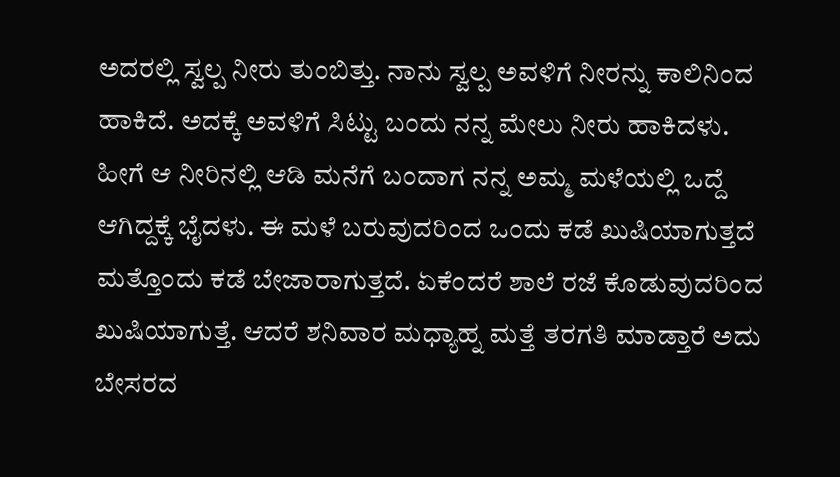ಅದರಲ್ಲಿ ಸ್ವಲ್ಪ ನೀರು ತುಂಬಿತ್ತು. ನಾನು ಸ್ವಲ್ಪ ಅವಳಿಗೆ ನೀರನ್ನು ಕಾಲಿನಿಂದ ಹಾಕಿದೆ. ಅದಕ್ಕೆ ಅವಳಿಗೆ ಸಿಟ್ಟು ಬಂದು ನನ್ನ ಮೇಲು ನೀರು ಹಾಕಿದಳು. ಹೀಗೆ ಆ ನೀರಿನಲ್ಲಿ ಆಡಿ ಮನೆಗೆ ಬಂದಾಗ ನನ್ನ ಅಮ್ಮ ಮಳೆಯಲ್ಲಿ ಒದ್ದೆ ಆಗಿದ್ದಕ್ಕೆ ಭೈದಳು. ಈ ಮಳೆ ಬರುವುದರಿಂದ ಒಂದು ಕಡೆ ಖುಷಿಯಾಗುತ್ತದೆ ಮತ್ತೊಂದು ಕಡೆ ಬೇಜಾರಾಗುತ್ತದೆ. ಏಕೆಂದರೆ ಶಾಲೆ ರಜೆ ಕೊಡುವುದರಿಂದ ಖುಷಿಯಾಗುತ್ತೆ. ಆದರೆ ಶನಿವಾರ ಮಧ್ಯಾಹ್ನ ಮತ್ತೆ ತರಗತಿ ಮಾಡ್ತಾರೆ ಅದು ಬೇಸರದ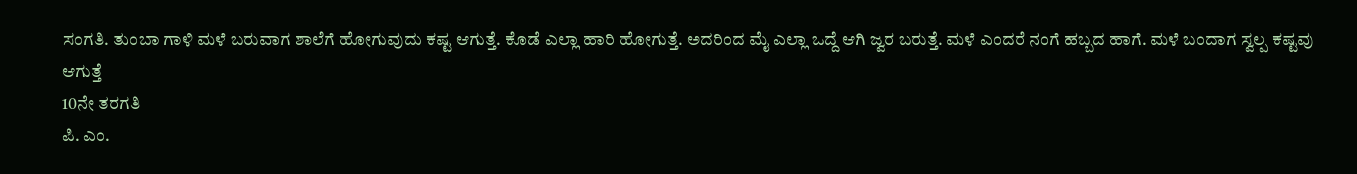ಸಂಗತಿ. ತುಂಬಾ ಗಾಳಿ ಮಳೆ ಬರುವಾಗ ಶಾಲೆಗೆ ಹೋಗುವುದು ಕಷ್ಟ ಆಗುತ್ತೆ. ಕೊಡೆ ಎಲ್ಲಾ ಹಾರಿ ಹೋಗುತ್ತೆ. ಅದರಿಂದ ಮೈ ಎಲ್ಲಾ ಒದ್ದೆ ಆಗಿ ಜ್ವರ ಬರುತ್ತೆ. ಮಳೆ ಎಂದರೆ ನಂಗೆ ಹಬ್ಬದ ಹಾಗೆ. ಮಳೆ ಬಂದಾಗ ಸ್ವಲ್ಪ ಕಷ್ಟವು ಆಗುತ್ತೆ
10ನೇ ತರಗತಿ
ಪಿ. ಎಂ.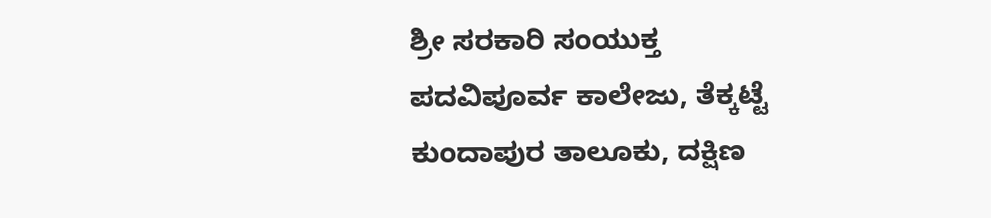ಶ್ರೀ ಸರಕಾರಿ ಸಂಯುಕ್ತ
ಪದವಿಪೂರ್ವ ಕಾಲೇಜು, ತೆಕ್ಕಟ್ಟೆ
ಕುಂದಾಪುರ ತಾಲೂಕು, ದಕ್ಷಿಣ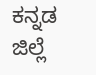ಕನ್ನಡ ಜಿಲ್ಲೆ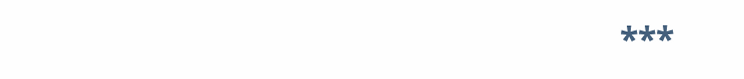***